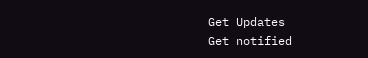Get Updates
Get notified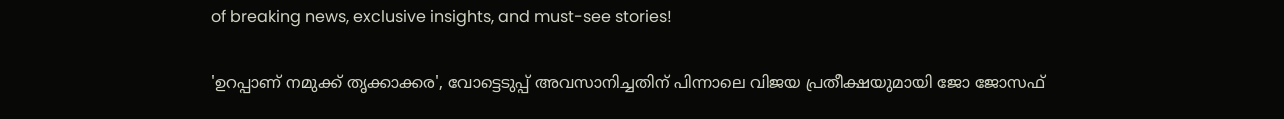of breaking news, exclusive insights, and must-see stories!

'ഉറപ്പാണ് നമുക്ക് തൃക്കാക്കര', വോട്ടെടുപ്പ് അവസാനിച്ചതിന് പിന്നാലെ വിജയ പ്രതീക്ഷയുമായി ജോ ജോസഫ്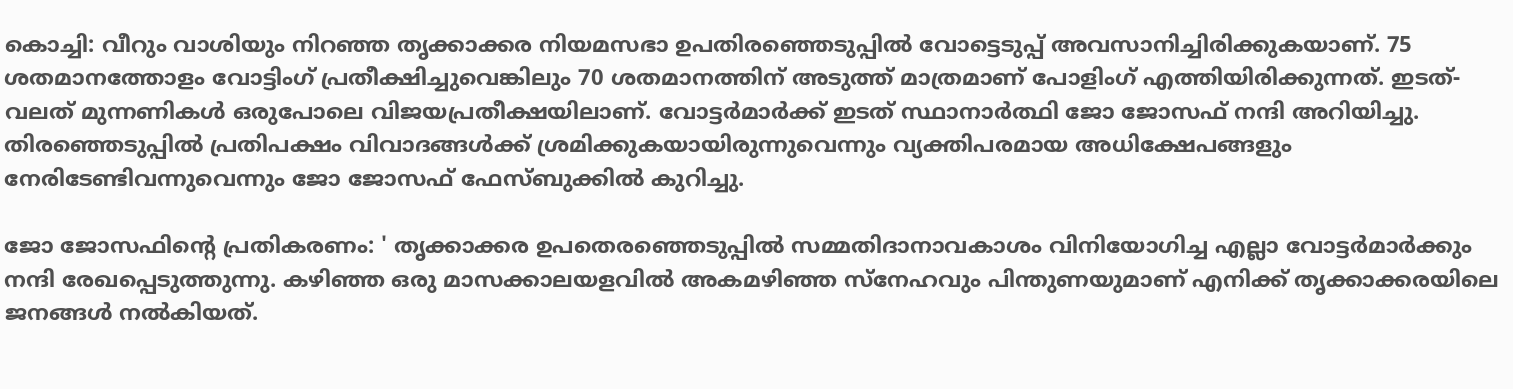കൊച്ചി: വീറും വാശിയും നിറഞ്ഞ തൃക്കാക്കര നിയമസഭാ ഉപതിരഞ്ഞെടുപ്പിൽ വോട്ടെടുപ്പ് അവസാനിച്ചിരിക്കുകയാണ്. 75 ശതമാനത്തോളം വോട്ടിംഗ് പ്രതീക്ഷിച്ചുവെങ്കിലും 70 ശതമാനത്തിന് അടുത്ത് മാത്രമാണ് പോളിംഗ് എത്തിയിരിക്കുന്നത്. ഇടത്-വലത് മുന്നണികൾ ഒരുപോലെ വിജയപ്രതീക്ഷയിലാണ്. വോട്ടർമാർക്ക് ഇടത് സ്ഥാനാർത്ഥി ജോ ജോസഫ് നന്ദി അറിയിച്ചു. തിരഞ്ഞെടുപ്പിൽ പ്രതിപക്ഷം വിവാദങ്ങൾക്ക് ശ്രമിക്കുകയായിരുന്നുവെന്നും വ്യക്തിപരമായ അധിക്ഷേപങ്ങളും നേരിടേണ്ടിവന്നുവെന്നും ജോ ജോസഫ് ഫേസ്ബുക്കിൽ കുറിച്ചു.

ജോ ജോസഫിന്റെ പ്രതികരണം: ' തൃക്കാക്കര ഉപതെരഞ്ഞെടുപ്പിൽ സമ്മതിദാനാവകാശം വിനിയോഗിച്ച എല്ലാ വോട്ടർമാർക്കും നന്ദി രേഖപ്പെടുത്തുന്നു. കഴിഞ്ഞ ഒരു മാസക്കാലയളവിൽ അകമഴിഞ്ഞ സ്നേഹവും പിന്തുണയുമാണ് എനിക്ക് തൃക്കാക്കരയിലെ ജനങ്ങൾ നൽകിയത്.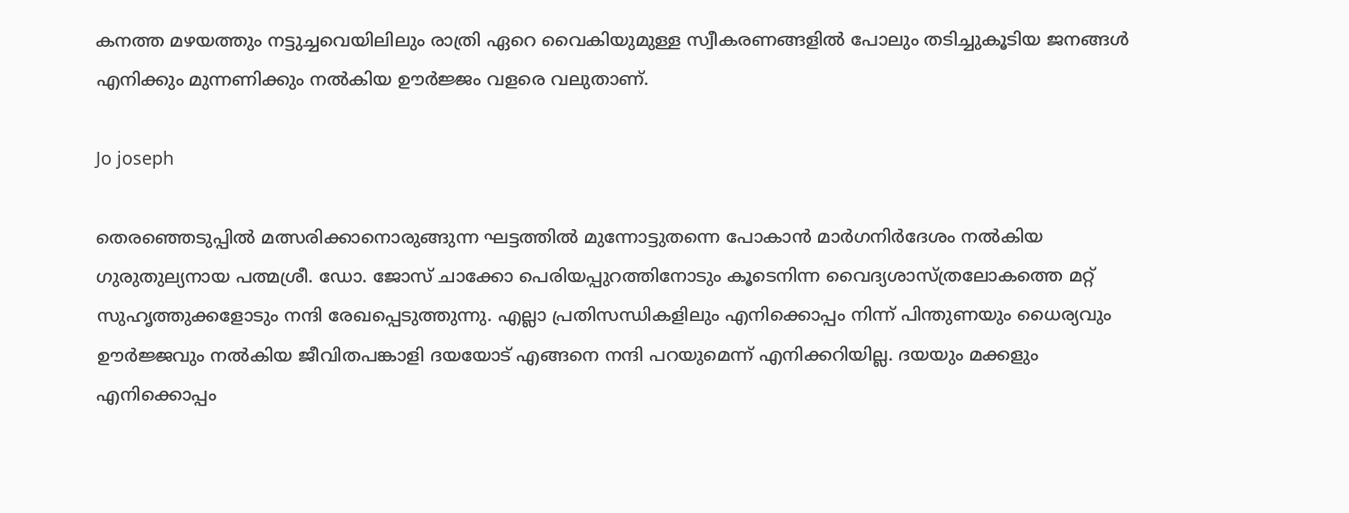കനത്ത മഴയത്തും നട്ടുച്ചവെയിലിലും രാത്രി ഏറെ വൈകിയുമുള്ള സ്വീകരണങ്ങളിൽ പോലും തടിച്ചുകൂടിയ ജനങ്ങൾ എനിക്കും മുന്നണിക്കും നൽകിയ ഊർജ്ജം വളരെ വലുതാണ്.

Jo joseph

തെരഞ്ഞെടുപ്പിൽ മത്സരിക്കാനൊരുങ്ങുന്ന ഘട്ടത്തിൽ മുന്നോട്ടുതന്നെ പോകാൻ മാർഗനിർദേശം നൽകിയ ഗുരുതുല്യനായ പത്മശ്രീ. ഡോ. ജോസ് ചാക്കോ പെരിയപ്പുറത്തിനോടും കൂടെനിന്ന വൈദ്യശാസ്ത്രലോകത്തെ മറ്റ് സുഹൃത്തുക്കളോടും നന്ദി രേഖപ്പെടുത്തുന്നു. എല്ലാ പ്രതിസന്ധികളിലും എനിക്കൊപ്പം നിന്ന് പിന്തുണയും ധൈര്യവും ഊർജ്ജവും നൽകിയ ജീവിതപങ്കാളി ദയയോട് എങ്ങനെ നന്ദി പറയുമെന്ന് എനിക്കറിയില്ല. ദയയും മക്കളും എനിക്കൊപ്പം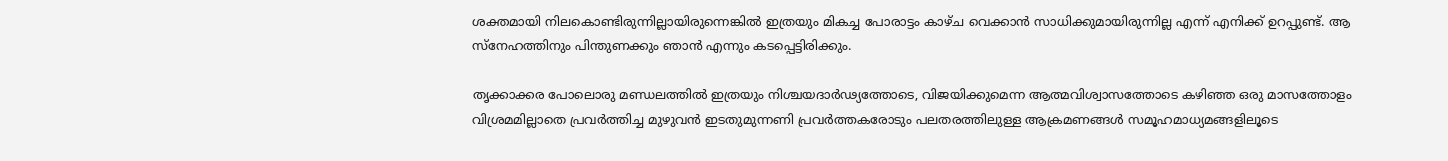ശക്തമായി നിലകൊണ്ടിരുന്നില്ലായിരുന്നെങ്കിൽ ഇത്രയും മികച്ച പോരാട്ടം കാഴ്ച വെക്കാൻ സാധിക്കുമായിരുന്നില്ല എന്ന് എനിക്ക് ഉറപ്പുണ്ട്. ആ സ്നേഹത്തിനും പിന്തുണക്കും ഞാൻ എന്നും കടപ്പെട്ടിരിക്കും.

തൃക്കാക്കര പോലൊരു മണ്ഡലത്തിൽ ഇത്രയും നിശ്ചയദാർഢ്യത്തോടെ, വിജയിക്കുമെന്ന ആത്മവിശ്വാസത്തോടെ കഴിഞ്ഞ ഒരു മാസത്തോളം വിശ്രമമില്ലാതെ പ്രവർത്തിച്ച മുഴുവൻ ഇടതുമുന്നണി പ്രവർത്തകരോടും പലതരത്തിലുള്ള ആക്രമണങ്ങൾ സമൂഹമാധ്യമങ്ങളിലൂടെ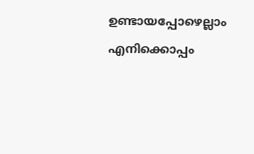ഉണ്ടായപ്പോഴെല്ലാം എനിക്കൊപ്പം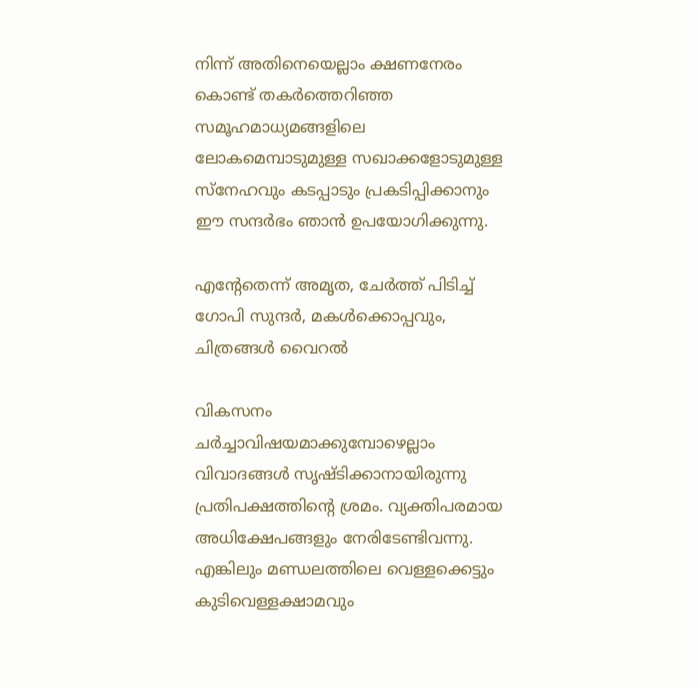നിന്ന് അതിനെയെല്ലാം ക്ഷണനേരം കൊണ്ട് തകർത്തെറിഞ്ഞ സമൂഹമാധ്യമങ്ങളിലെ ലോകമെമ്പാടുമുള്ള സഖാക്കളോടുമുള്ള സ്നേഹവും കടപ്പാടും പ്രകടിപ്പിക്കാനും ഈ സന്ദർഭം ഞാൻ ഉപയോഗിക്കുന്നു.

എന്റേതെന്ന് അമൃത, ചേർത്ത് പിടിച്ച് ഗോപി സുന്ദർ, മകൾക്കൊപ്പവും, ചിത്രങ്ങൾ വൈറൽ

വികസനം ചർച്ചാവിഷയമാക്കുമ്പോഴെല്ലാം വിവാദങ്ങൾ സൃഷ്ടിക്കാനായിരുന്നു പ്രതിപക്ഷത്തിന്റെ ശ്രമം. വ്യക്തിപരമായ അധിക്ഷേപങ്ങളും നേരിടേണ്ടിവന്നു. എങ്കിലും മണ്ഡലത്തിലെ വെള്ളക്കെട്ടും കുടിവെള്ളക്ഷാമവും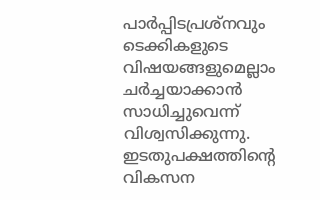പാർപ്പിടപ്രശ്നവും ടെക്കികളുടെ വിഷയങ്ങളുമെല്ലാം ചർച്ചയാക്കാൻ സാധിച്ചുവെന്ന് വിശ്വസിക്കുന്നു. ഇടതുപക്ഷത്തിന്റെ വികസന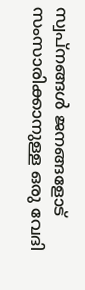സ്വപ്നങ്ങൾ ജനങ്ങളോട് സംസാരിക്കാനുള്ള ഒരു വേദി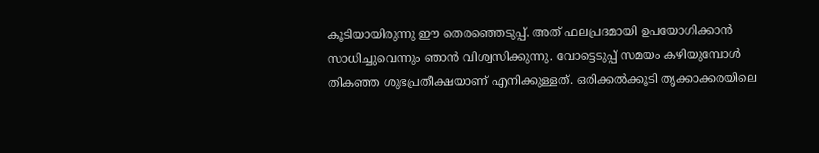കൂടിയായിരുന്നു ഈ തെരഞ്ഞെടുപ്പ്. അത് ഫലപ്രദമായി ഉപയോഗിക്കാൻ സാധിച്ചുവെന്നും ഞാൻ വിശ്വസിക്കുന്നു. വോട്ടെടുപ്പ് സമയം കഴിയുമ്പോൾ തികഞ്ഞ ശുഭപ്രതീക്ഷയാണ് എനിക്കുള്ളത്. ഒരിക്കൽക്കൂടി തൃക്കാക്കരയിലെ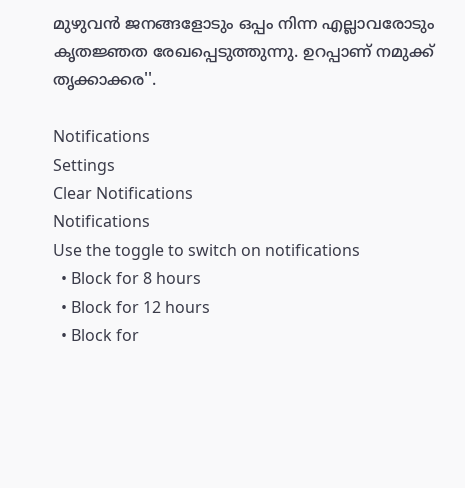മുഴുവൻ ജനങ്ങളോടും ഒപ്പം നിന്ന എല്ലാവരോടും കൃതജ്ഞത രേഖപ്പെടുത്തുന്നു. ഉറപ്പാണ് നമുക്ക് തൃക്കാക്കര''.

Notifications
Settings
Clear Notifications
Notifications
Use the toggle to switch on notifications
  • Block for 8 hours
  • Block for 12 hours
  • Block for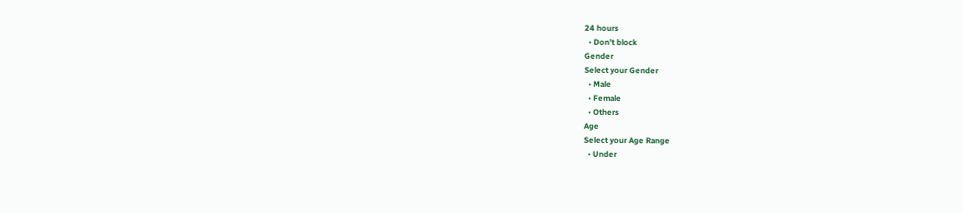24 hours
  • Don't block
Gender
Select your Gender
  • Male
  • Female
  • Others
Age
Select your Age Range
  • Under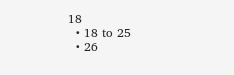18
  • 18 to 25
  • 26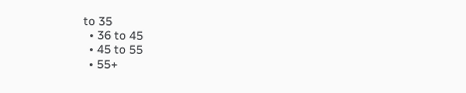to 35
  • 36 to 45
  • 45 to 55
  • 55+